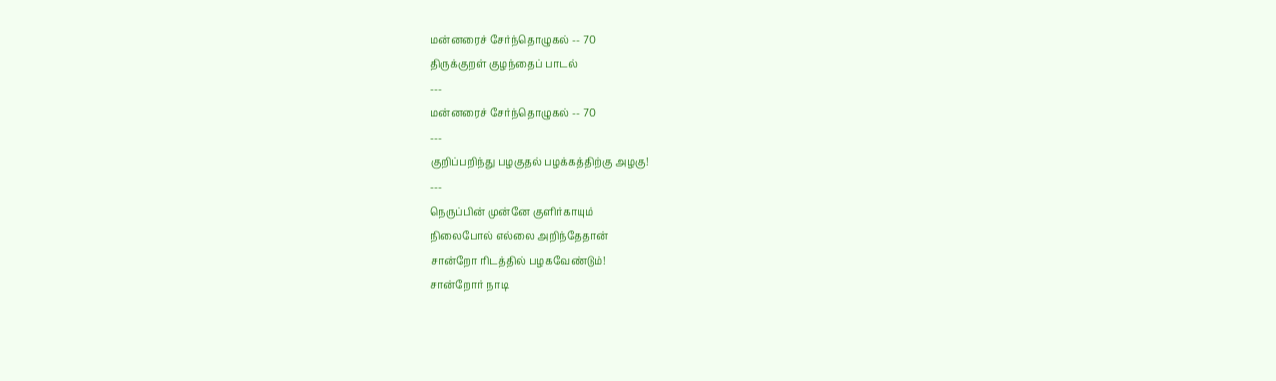மன்னரைச் சேர்ந்தொழுகல் -- 70
திருக்குறள் குழந்தைப் பாடல்
---
மன்னரைச் சேர்ந்தொழுகல் -- 70
---
குறிப்பறிந்து பழகுதல் பழக்கத்திற்கு அழகு!
---
நெருப்பின் முன்னே குளிர்காயும்
நிலைபோல் எல்லை அறிந்தேதான்
சான்றோ ரிடத்தில் பழகவேண்டும்!
சான்றோர் நாடி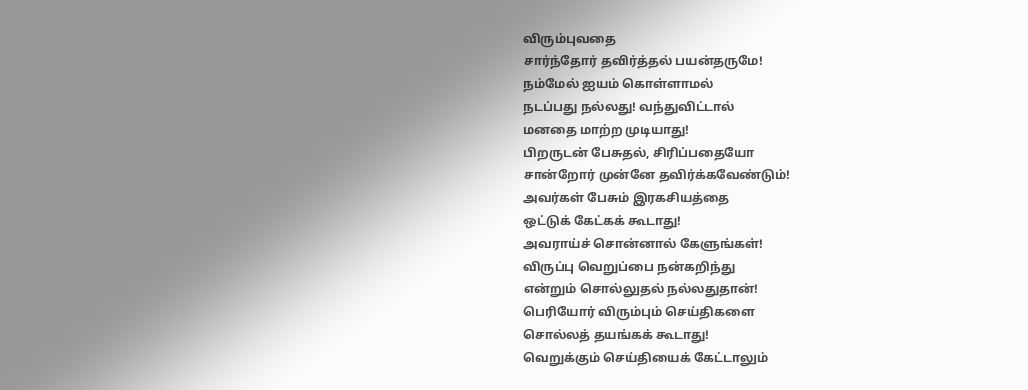விரும்புவதை
சார்ந்தோர் தவிர்த்தல் பயன்தருமே!
நம்மேல் ஐயம் கொள்ளாமல்
நடப்பது நல்லது! வந்துவிட்டால்
மனதை மாற்ற முடியாது!
பிறருடன் பேசுதல், சிரிப்பதையோ
சான்றோர் முன்னே தவிர்க்கவேண்டும்!
அவர்கள் பேசும் இரகசியத்தை
ஒட்டுக் கேட்கக் கூடாது!
அவராய்ச் சொன்னால் கேளுங்கள்!
விருப்பு வெறுப்பை நன்கறிந்து
என்றும் சொல்லுதல் நல்லதுதான்!
பெரியோர் விரும்பும் செய்திகளை
சொல்லத் தயங்கக் கூடாது!
வெறுக்கும் செய்தியைக் கேட்டாலும்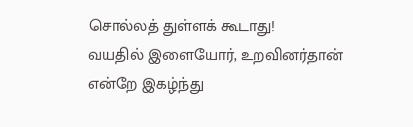சொல்லத் துள்ளக் கூடாது!
வயதில் இளையோர், உறவினர்தான்
என்றே இகழ்ந்து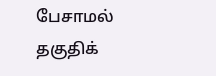பேசாமல்
தகுதிக்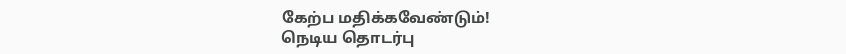கேற்ப மதிக்கவேண்டும்!
நெடிய தொடர்பு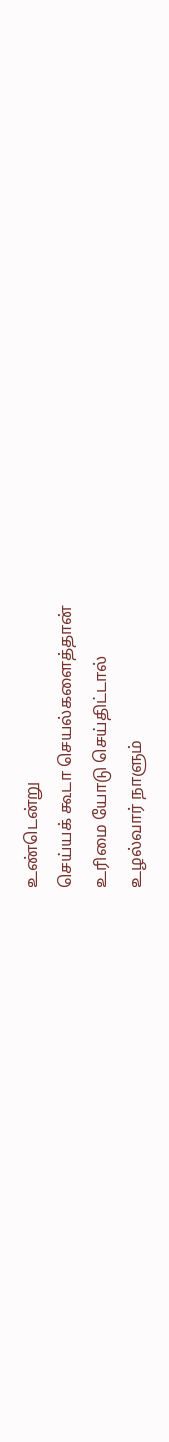உண்டென்று
செய்யக் கூடா செயல்களைத்தான்
உரிமை யோடு செய்திட்டால்
உழல்வார் நாளும்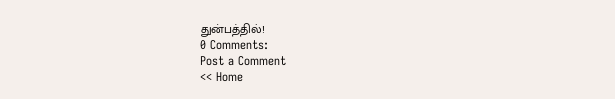துன்பத்தில்!
0 Comments:
Post a Comment
<< Home